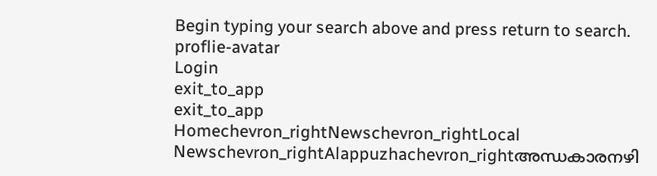Begin typing your search above and press return to search.
proflie-avatar
Login
exit_to_app
exit_to_app
Homechevron_rightNewschevron_rightLocal Newschevron_rightAlappuzhachevron_rightഅന്ധകാരനഴി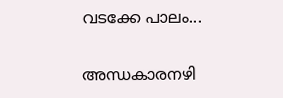വടക്കേ പാലം...

അന്ധകാരനഴി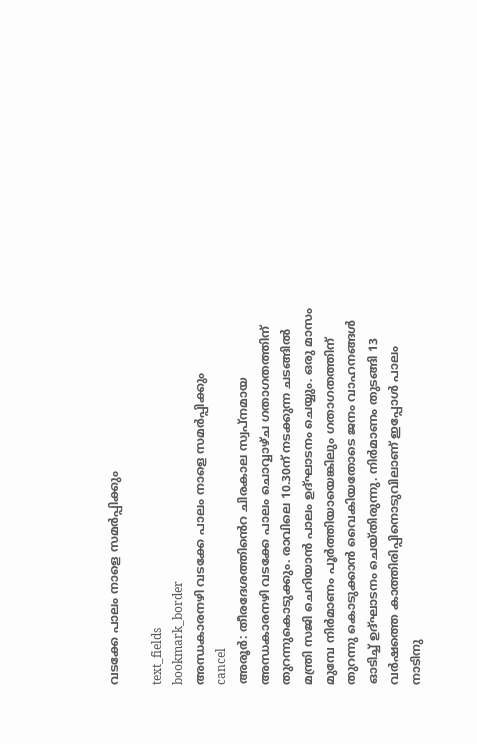വടക്കേ പാലം നാളെ സമർപ്പിക്കും

text_fields
bookmark_border
അന്ധകാരനഴി വടക്കേ പാലം നാളെ സമർപ്പിക്കും
cancel
അരൂർ: തീരദേശത്തി‍ൻെറ ചിരകാല സ്വപ്നമായ അന്ധകാരനഴി വടക്കേ പാലം ചൊവ്വാഴ്ച ഗതാഗതത്തിന് തുറന്നുകൊടുക്കും. രാവിലെ 10.30ന് നടക്കുന്ന ചടങ്ങിൽ മന്ത്രി സജി ചെറിയാൻ പാലം ഉദ്ഘാടനം ചെയ്യും. ഒരു മാസം മുമ്പേ നിർമാണം പൂർത്തിയായെങ്കിലും ഗതാഗതത്തിന് തുറന്നു കൊടുക്കാൻ വൈകിയതോടെ ജനം വാഹനങ്ങൾ ഓടിച്ച് ഉദ്ഘാടനം ചെയ്തിരുന്നു. നിർമാണം തുടങ്ങി 13 വർഷത്തെ കാത്തിരിപ്പിനൊടുവിലാണ് ഇപ്പോൾ പാലം നാടിനു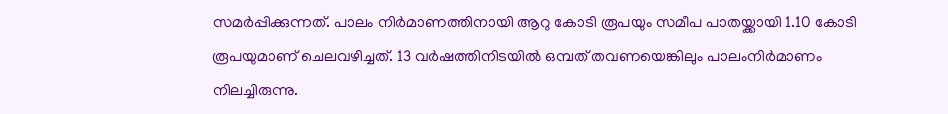സമർപ്പിക്കുന്നത്. പാലം നിർമാണത്തിനായി ആറു കോടി രൂപയും സമീപ പാതയ്ക്കായി 1.10 കോടി രൂപയുമാണ് ചെലവഴിച്ചത്. 13 വർഷത്തിനിടയിൽ ഒമ്പത് തവണയെങ്കിലും പാലംനിർമാണം നിലച്ചിരുന്നു.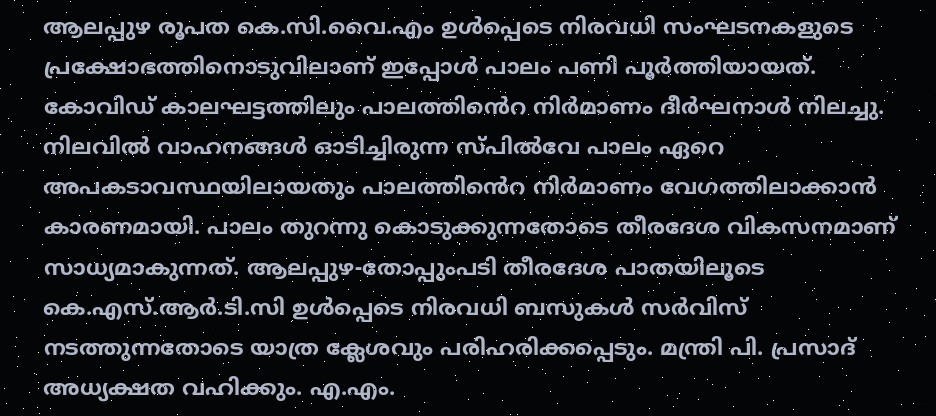ആലപ്പുഴ രൂപത കെ.സി.വൈ.എം ഉൾപ്പെടെ നിരവധി സംഘടനകളുടെ പ്രക്ഷോഭത്തിനൊടുവിലാണ് ഇപ്പോൾ പാലം പണി പൂർത്തിയായത്. കോവിഡ് കാലഘട്ടത്തിലും പാലത്തി‍ൻെറ നിർമാണം ദീർഘനാൾ നിലച്ചു. നിലവിൽ വാഹനങ്ങൾ ഓടിച്ചിരുന്ന സ്പിൽവേ പാലം ഏറെ അപകടാവസ്ഥയിലായതും പാലത്തി‍ൻെറ നിർമാണം വേഗത്തിലാക്കാൻ കാരണമായി. പാലം തുറന്നു കൊടുക്കുന്നതോടെ തീരദേശ വികസനമാണ് സാധ്യമാകുന്നത്. ആലപ്പുഴ-തോപ്പുംപടി തീരദേശ പാതയിലൂടെ കെ.എസ്.ആർ.ടി.സി ഉൾപ്പെടെ നിരവധി ബസുകൾ സർവിസ് നടത്തുന്നതോടെ യാത്ര ക്ലേശവും പരിഹരിക്കപ്പെടും. മന്ത്രി പി. പ്രസാദ് അധ്യക്ഷത വഹിക്കും. എ.എം.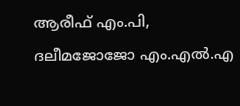ആരീഫ് എം.പി, ദലീമജോജോ എം.എല്‍.എ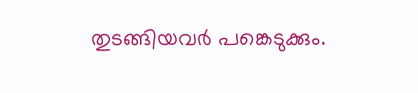തുടങ്ങിയവർ പങ്കെടുക്കും.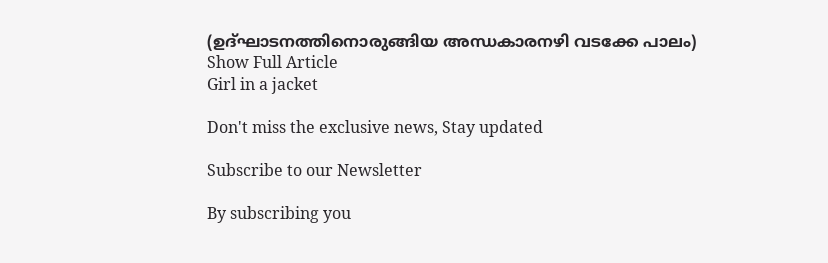(ഉദ്ഘാടനത്തിനൊരുങ്ങിയ അന്ധകാരനഴി വടക്കേ പാലം)
Show Full Article
Girl in a jacket

Don't miss the exclusive news, Stay updated

Subscribe to our Newsletter

By subscribing you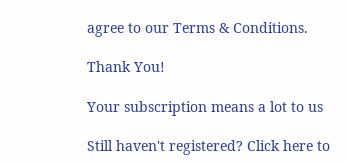agree to our Terms & Conditions.

Thank You!

Your subscription means a lot to us

Still haven't registered? Click here to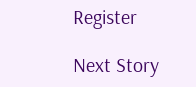Register

Next Story